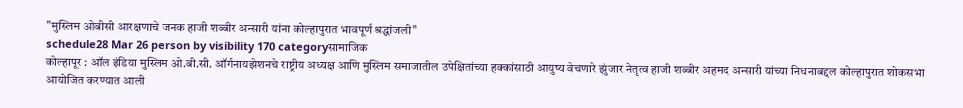"मुस्लिम ओबीसी आरक्षणाचे जनक हाजी शब्बीर अन्सारी यांना कोल्हापुरात भावपूर्ण श्रद्धांजली"
schedule28 Mar 26 person by visibility 170 categoryसामाजिक
कोल्हापूर : ऑल इंडिया मुस्लिम ओ.बी.सी. ऑर्गनायझेशनचे राष्ट्रीय अध्यक्ष आणि मुस्लिम समाजातील उपेक्षितांच्या हक्कांसाठी आयुष्य वेचणारे झुंजार नेतृत्व हाजी शब्बीर अहमद अन्सारी यांच्या निधनाबद्दल कोल्हापुरात शोकसभा आयोजित करण्यात आली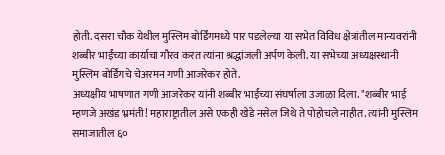होती. दसरा चौक येथील मुस्लिम बोर्डिंगमध्ये पार पडलेल्या या सभेत विविध क्षेत्रांतील मान्यवरांनी शब्बीर भाईंच्या कार्याचा गौरव करत त्यांना श्रद्धांजली अर्पण केली. या सभेच्या अध्यक्षस्थानी मुस्लिम बोर्डिंगचे चेअरमन गणी आजरेकर होते.
अध्यक्षीय भाषणात गणी आजरेकर यांनी शब्बीर भाईंच्या संघर्षाला उजाळा दिला. "शब्बीर भाई म्हणजे अखंड भ्रमंती! महाराष्ट्रातील असे एकही खेडे नसेल जिथे ते पोहोचले नाहीत. त्यांनी मुस्लिम समाजातील ६०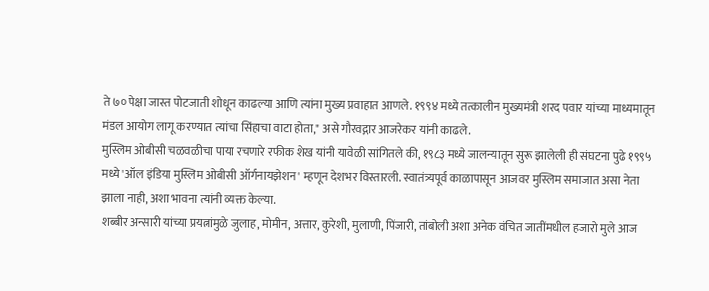ते ७० पेक्षा जास्त पोटजाती शोधून काढल्या आणि त्यांना मुख्य प्रवाहात आणले. १९९४ मध्ये तत्कालीन मुख्यमंत्री शरद पवार यांच्या माध्यमातून मंडल आयोग लागू करण्यात त्यांचा सिंहाचा वाटा होता," असे गौरवद्गार आजरेकर यांनी काढले.
मुस्लिम ओबीसी चळवळीचा पाया रचणारे रफीक शेख यांनी यावेळी सांगितले की, १९८३ मध्ये जालन्यातून सुरू झालेली ही संघटना पुढे १९९५ मध्ये 'ऑल इंडिया मुस्लिम ओबीसी ऑर्गनायझेशन' म्हणून देशभर विस्तारली. स्वातंत्र्यपूर्व काळापासून आजवर मुस्लिम समाजात असा नेता झाला नाही, अशा भावना त्यांनी व्यक्त केल्या.
शब्बीर अन्सारी यांच्या प्रयत्नांमुळे जुलाह, मोमीन, अत्तार, कुरेशी, मुलाणी, पिंजारी, तांबोली अशा अनेक वंचित जातींमधील हजारो मुले आज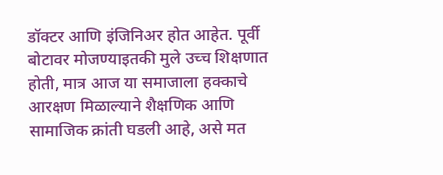डॉक्टर आणि इंजिनिअर होत आहेत. पूर्वी बोटावर मोजण्याइतकी मुले उच्च शिक्षणात होती, मात्र आज या समाजाला हक्काचे आरक्षण मिळाल्याने शैक्षणिक आणि सामाजिक क्रांती घडली आहे, असे मत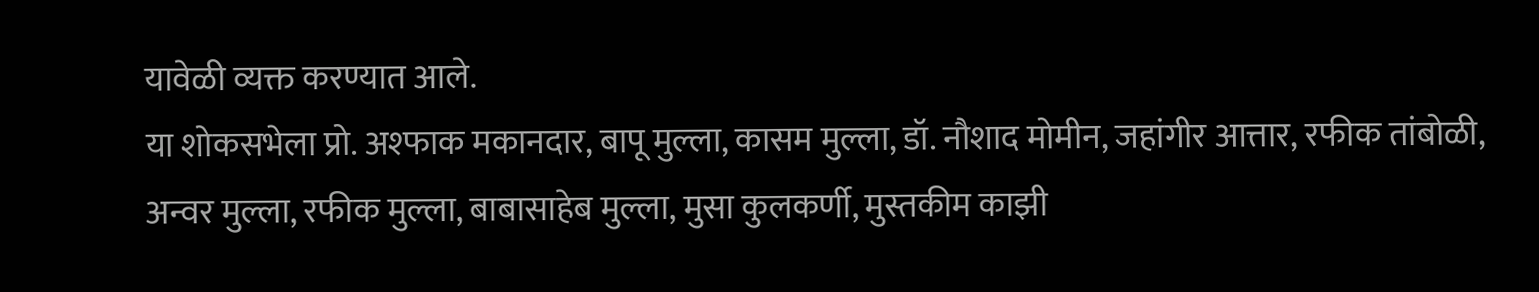यावेळी व्यक्त करण्यात आले.
या शोकसभेला प्रो. अश्फाक मकानदार, बापू मुल्ला, कासम मुल्ला, डॉ. नौशाद मोमीन, जहांगीर आत्तार, रफीक तांबोळी, अन्वर मुल्ला, रफीक मुल्ला, बाबासाहेब मुल्ला, मुसा कुलकर्णी, मुस्तकीम काझी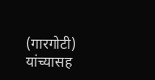(गारगोटी) यांच्यासह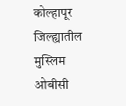कोल्हापूर जिल्ह्यातील मुस्लिम ओबीसी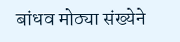बांधव मोठ्या संख्येने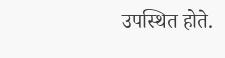उपस्थित होते.